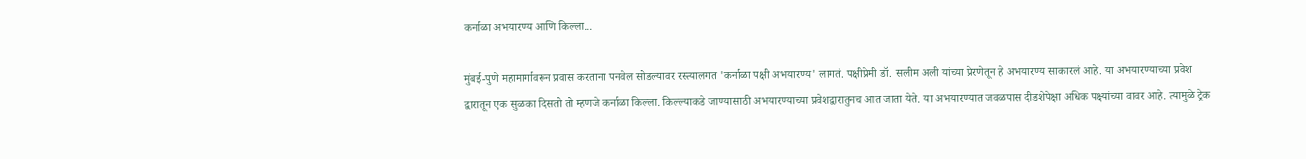कर्नाळा अभयारण्य आणि किल्ला...

मुंबई-पुणे महामार्गावरून प्रवास करताना पनवेल सोडल्यावर रस्त्यालगत 'कर्नाळा पक्षी अभयारण्य' लागतं. पक्षीप्रेमी डॉ. सलीम अली यांच्या प्रेरणेतून हे अभयारण्य साकारलं आहे. या अभयारण्याच्या प्रवेश द्वारातून एक सुळका दिसतो तो म्हणजे कर्नाळा किल्ला. किल्ल्याकडे जाण्यासाठी अभयारण्याच्या प्रवेशद्वारातुनच आत जाता येते. या अभयारण्यात जवळपास दीडशेपेक्षा अधिक पक्ष्यांच्या वावर आहे. त्यामुळे ट्रेक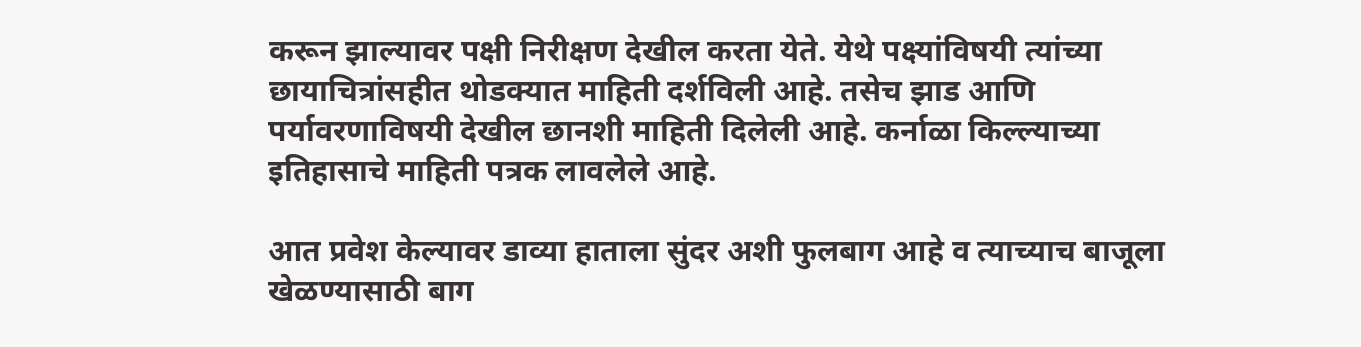करून झाल्यावर पक्षी निरीक्षण देखील करता येते. येथे पक्ष्यांविषयी त्यांच्या छायाचित्रांसहीत थोडक्यात माहिती दर्शविली आहे. तसेच झाड आणि पर्यावरणाविषयी देखील छानशी माहिती दिलेली आहे. कर्नाळा किल्ल्याच्या इतिहासाचे माहिती पत्रक लावलेले आहे.

आत प्रवेश केल्यावर डाव्या हाताला सुंदर अशी फुलबाग आहे व त्याच्याच बाजूला खेळण्यासाठी बाग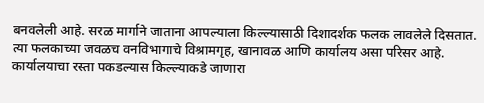बनवलेली आहे. सरळ मार्गाने जाताना आपल्याला किल्ल्यासाठी दिशादर्शक फलक लावलेले दिसतात. त्या फलकाच्या जवळच वनविभागाचे विश्रामगृह, खानावळ आणि कार्यालय असा परिसर आहे. कार्यालयाचा रस्ता पकडल्यास किल्ल्याकडे जाणारा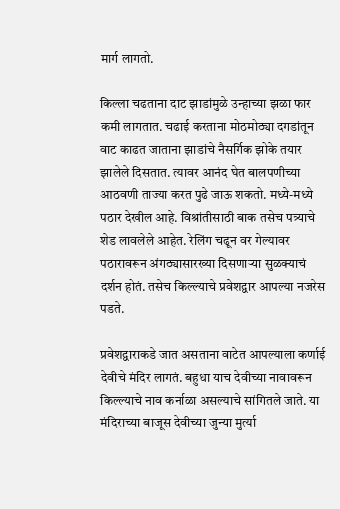मार्ग लागतो.

किल्ला चढताना दाट झाडांमुळे उन्हाच्या झळा फार कमी लागतात. चढाई करताना मोठमोठ्या दगडांतून वाट काढत जाताना झाडांचे नैसर्गिक झोके तयार झालेले दिसतात. त्यावर आनंद घेत बालपणीच्या आठवणी ताज्या करत पुढे जाऊ शकतो. मध्ये-मध्ये पठार देखील आहे. विश्रांतीसाठी बाक तसेच पत्र्याचे शेड लावलेले आहेत. रेलिंग चढून वर गेल्यावर पठारावरून अंगठ्यासारख्या दिसणाऱ्या सुळक्याचं दर्शन होतं. तसेच किल्ल्याचे प्रवेशद्वार आपल्या नजरेस पडते.

प्रवेशद्वाराकडे जात असताना वाटेत आपल्याला कर्णाई देवीचे मंदिर लागतं. बहुधा याच देवीच्या नावावरून किल्ल्याचे नाव कर्नाळा असल्याचे सांगितले जाते. या मंदिराच्या बाजूस देवीच्या जुन्या मुर्त्या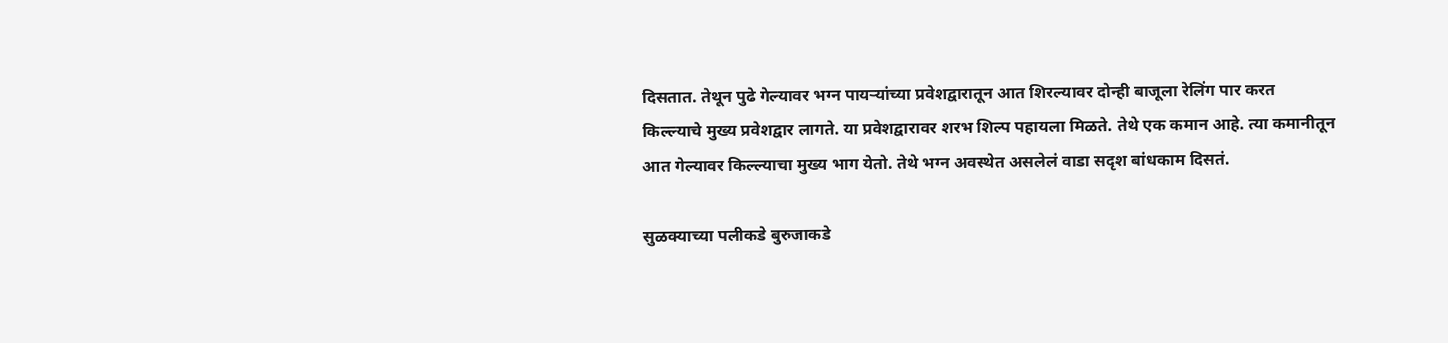दिसतात. तेथून पुढे गेल्यावर भग्न पायऱ्यांच्या प्रवेशद्वारातून आत शिरल्यावर दोन्ही बाजूला रेलिंग पार करत किल्ल्याचे मुख्य प्रवेशद्वार लागते. या प्रवेशद्वारावर शरभ शिल्प पहायला मिळते. तेथे एक कमान आहे. त्या कमानीतून आत गेल्यावर किल्ल्याचा मुख्य भाग येतो. तेथे भग्न अवस्थेत असलेलं वाडा सदृश बांधकाम दिसतं.

सुळक्याच्या पलीकडे बुरुजाकडे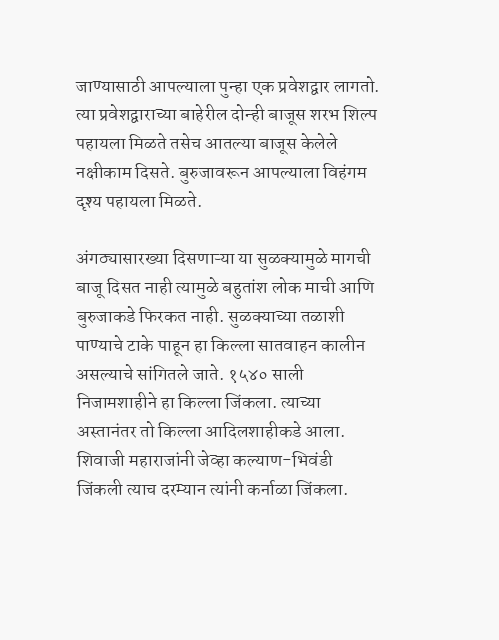जाण्यासाठी आपल्याला पुन्हा एक प्रवेशद्वार लागतो. त्या प्रवेशद्वाराच्या बाहेरील दोन्ही बाजूस शरभ शिल्प पहायला मिळते तसेच आतल्या बाजूस केलेले नक्षीकाम दिसते. बुरुजावरून आपल्याला विहंगम दृश्य पहायला मिळते.

अंगठ्यासारख्या दिसणाऱ्या या सुळक्यामुळे मागची बाजू दिसत नाही त्यामुळे बहुतांश लोक माची आणि बुरुजाकडे फिरकत नाही. सुळक्याच्या तळाशी पाण्याचे टाके पाहून हा किल्ला सातवाहन कालीन असल्याचे सांगितले जाते. १५४० साली निजामशाहीने हा किल्ला जिंकला. त्याच्या अस्तानंतर तो किल्ला आदिलशाहीकडे आला. शिवाजी महाराजांनी जेव्हा कल्याण-भिवंडी जिंकली त्याच दरम्यान त्यांनी कर्नाळा जिंकला.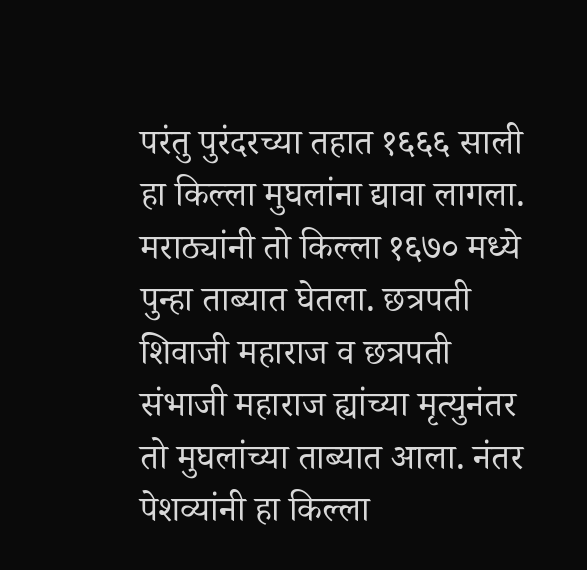परंतु पुरंदरच्या तहात १६६६ साली हा किल्ला मुघलांना द्यावा लागला. मराठ्यांनी तो किल्ला १६७० मध्ये पुन्हा ताब्यात घेतला. छत्रपती शिवाजी महाराज व छत्रपती संभाजी महाराज ह्यांच्या मृत्युनंतर तो मुघलांच्या ताब्यात आला. नंतर पेशव्यांनी हा किल्ला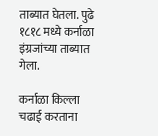ताब्यात घेतला. पुढे १८१८ मध्ये कर्नाळा इंग्रजांच्या ताब्यात गेला.

कर्नाळा किल्ला चढाई करताना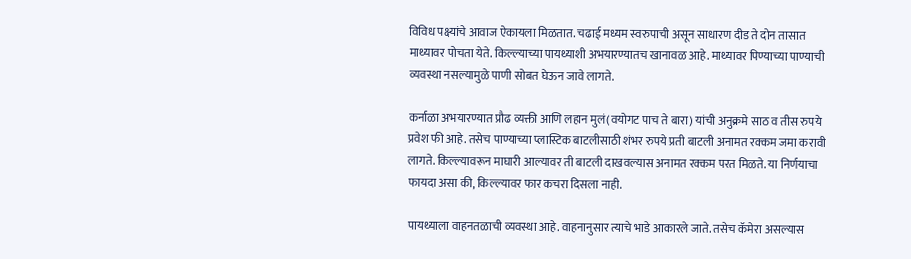विविध पक्ष्यांचे आवाज ऐकायला मिळतात. चढाई मध्यम स्वरुपाची असून साधारण दीड ते दोन तासात माथ्यावर पोचता येते. किल्ल्याच्या पायथ्याशी अभयारण्यातच खानावळ आहे. माथ्यावर पिण्याच्या पाण्याची व्यवस्था नसल्यामुळे पाणी सोबत घेऊन जावे लागते.

कर्नाळा अभयारण्यात प्रौढ व्यक्ती आणि लहान मुलं(वयोगट पाच ते बारा) यांची अनुक्रमे साठ व तीस रुपये प्रवेश फी आहे. तसेच पाण्याच्या प्लास्टिक बाटलीसाठी शंभर रुपये प्रती बाटली अनामत रक्कम जमा करावी लागते. किल्ल्यावरून माघारी आल्यावर ती बाटली दाखवल्यास अनामत रक्कम परत मिळते. या निर्णयाचा फायदा असा की, किल्ल्यावर फार कचरा दिसला नाही.

पायथ्याला वाहनतळाची व्यवस्था आहे. वाहनानुसार त्याचे भाडे आकारले जाते. तसेच कॅमेरा असल्यास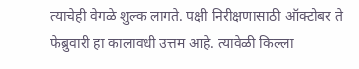त्याचेही वेगळे शुल्क लागते. पक्षी निरीक्षणासाठी ऑक्टोबर ते फेब्रुवारी हा कालावधी उत्तम आहे. त्यावेळी किल्ला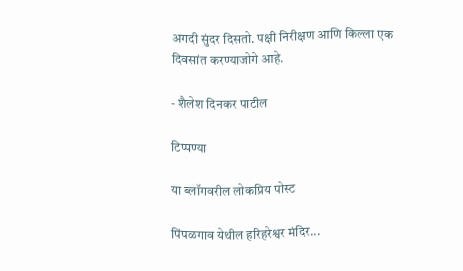अगदी सुंदर दिसतो. पक्षी निरीक्षण आणि किल्ला एक दिवसांत करण्याजोगे आहे.

- शैलेश दिनकर पाटील

टिप्पण्या

या ब्लॉगवरील लोकप्रिय पोस्ट

पिंपळगाव येथील हरिहरेश्वर मंदिर...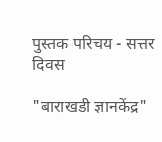पुस्तक परिचय - सत्तर दिवस

"बाराखडी ज्ञानकेंद्र"